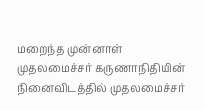மறைந்த முன்னாள் முதலமைச்சர் கருணாநிதியின் நினைவிடத்தில் முதலமைச்சர்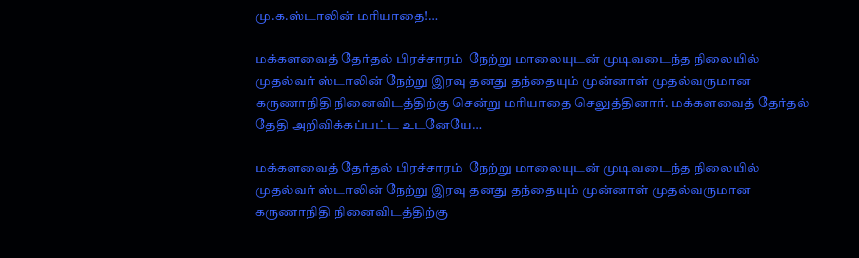மு.க.ஸ்டாலின் மரியாதை!…

மக்களவைத் தேர்தல் பிரச்சாரம்  நேற்று மாலையுடன் முடிவடைந்த நிலையில் முதல்வர் ஸ்டாலின் நேற்று இரவு தனது தந்தையும் முன்னாள் முதல்வருமான கருணாநிதி நினைவிடத்திற்கு சென்று மரியாதை செலுத்தினார். மக்களவைத் தேர்தல் தேதி அறிவிக்கப்பட்ட உடனேயே…

மக்களவைத் தேர்தல் பிரச்சாரம்  நேற்று மாலையுடன் முடிவடைந்த நிலையில் முதல்வர் ஸ்டாலின் நேற்று இரவு தனது தந்தையும் முன்னாள் முதல்வருமான கருணாநிதி நினைவிடத்திற்கு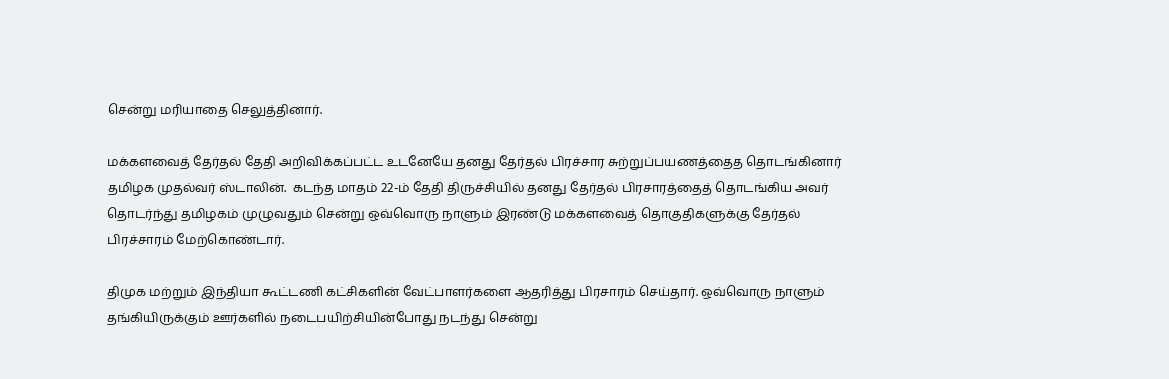சென்று மரியாதை செலுத்தினார்.

மக்களவைத் தேர்தல் தேதி அறிவிக்கப்பட்ட உடனேயே தனது தேர்தல் பிரச்சார சுற்றுப்பயணத்தைத தொடங்கினார் தமிழக முதல்வர் ஸ்டாலின்.  கடந்த மாதம் 22-ம் தேதி திருச்சியில் தனது தேர்தல் பிரசாரத்தைத் தொடங்கிய அவர் தொடர்ந்து தமிழகம் முழுவதும் சென்று ஒவ்வொரு நாளும் இரண்டு மக்களவைத் தொகுதிகளுக்கு தேர்தல் பிரச்சாரம் மேற்கொண்டார்.

திமுக மற்றும் இந்தியா கூட்டணி கட்சிகளின் வேட்பாளர்களை ஆதரித்து பிரசாரம் செய்தார். ஒவ்வொரு நாளும் தங்கியிருக்கும் ஊர்களில் நடைபயிற்சியின்போது நடந்து சென்று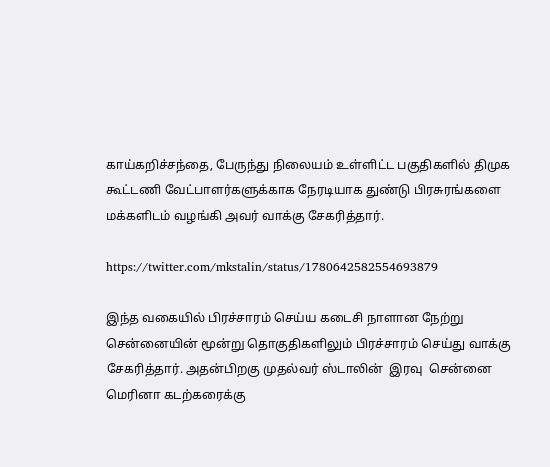காய்கறிச்சந்தை, பேருந்து நிலையம் உள்ளிட்ட பகுதிகளில் திமுக கூட்டணி வேட்பாளர்களுக்காக நேரடியாக துண்டு பிரசுரங்களை மக்களிடம் வழங்கி அவர் வாக்கு சேகரித்தார்.

https://twitter.com/mkstalin/status/1780642582554693879

இந்த வகையில் பிரச்சாரம் செய்ய கடைசி நாளான நேற்று சென்னையின் மூன்று தொகுதிகளிலும் பிரச்சாரம் செய்து வாக்கு சேகரித்தார். அதன்பிறகு முதல்வர் ஸ்டாலின்  இரவு  சென்னை மெரினா கடற்கரைக்கு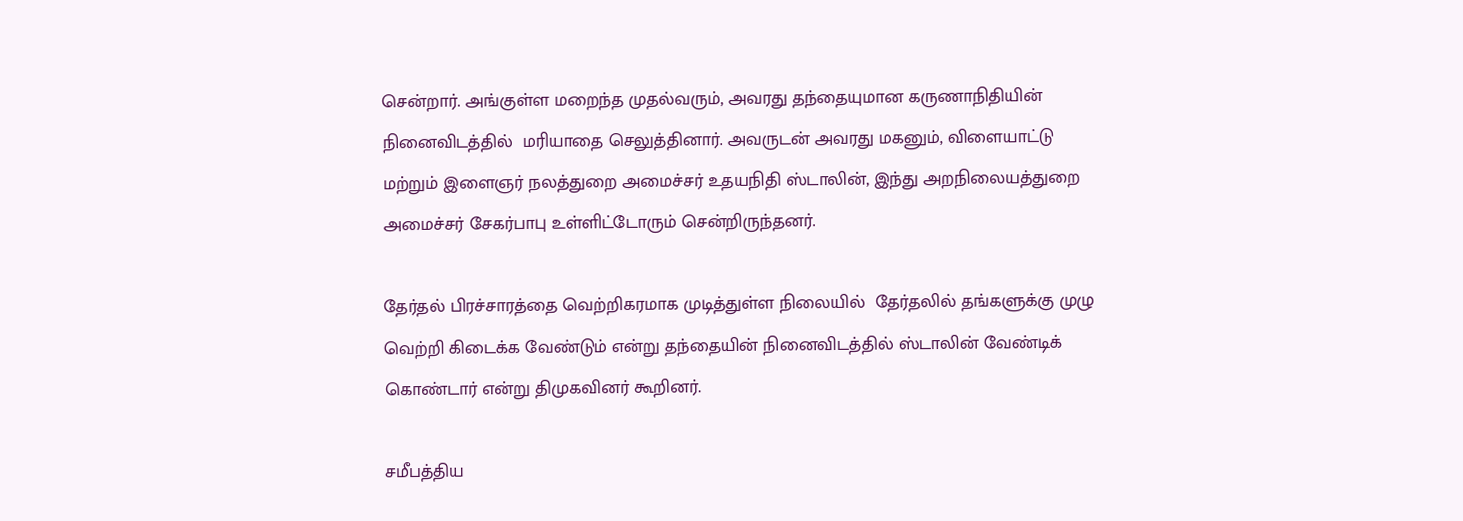சென்றார். அங்குள்ள மறைந்த முதல்வரும், அவரது தந்தையுமான கருணாநிதியின் நினைவிடத்தில்  மரியாதை செலுத்தினார். அவருடன் அவரது மகனும், விளையாட்டு மற்றும் இளைஞர் நலத்துறை அமைச்சர் உதயநிதி ஸ்டாலின், இந்து அறநிலையத்துறை அமைச்சர் சேகர்பாபு உள்ளிட்டோரும் சென்றிருந்தனர்.

தேர்தல் பிரச்சாரத்தை வெற்றிகரமாக முடித்துள்ள நிலையில்  தேர்தலில் தங்களுக்கு முழு வெற்றி கிடைக்க வேண்டும் என்று தந்தையின் நினைவிடத்தில் ஸ்டாலின் வேண்டிக் கொண்டார் என்று திமுகவினர் கூறினர்.

சமீபத்திய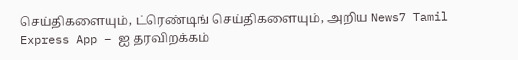செய்திகளையும், ட்ரெண்டிங் செய்திகளையும், அறிய News7 Tamil Express App – ஐ தரவிறக்கம்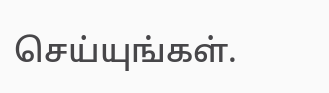செய்யுங்கள்.